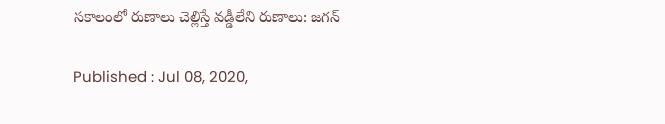సకాలంలో రుణాలు చెల్లిస్తే వడ్డీలేని రుణాలు: జగన్

Published : Jul 08, 2020,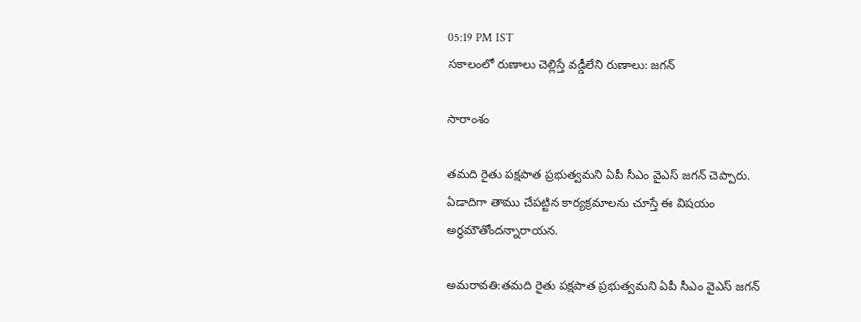05:19 PM IST
సకాలంలో రుణాలు చెల్లిస్తే వడ్డీలేని రుణాలు: జగన్

సారాంశం

తమది రైతు పక్షపాత ప్రభుత్వమని ఏపీ సీఎం వైఎస్ జగన్ చెప్పారు. ఏడాదిగా తాము చేపట్టిన కార్యక్రమాలను చూస్తే ఈ విషయం అర్ధమౌతోందన్నారాయన.

అమరావతి:తమది రైతు పక్షపాత ప్రభుత్వమని ఏపీ సీఎం వైఎస్ జగన్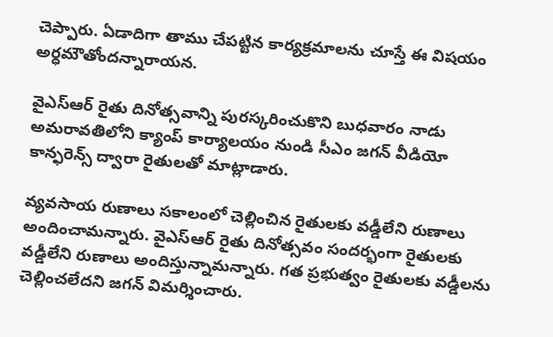చెప్పారు. ఏడాదిగా తాము చేపట్టిన కార్యక్రమాలను చూస్తే ఈ విషయం అర్ధమౌతోందన్నారాయన.

వైఎస్ఆర్ రైతు దినోత్సవాన్ని పురస్కరించుకొని బుధవారం నాడు అమరావతిలోని క్యాంప్ కార్యాలయం నుండి సీఎం జగన్ వీడియో కాన్ఫరెన్స్ ద్వారా రైతులతో మాట్లాడారు.

వ్యవసాయ రుణాలు సకాలంలో చెల్లించిన రైతులకు వడ్డీలేని రుణాలు అందించామన్నారు. వైఎస్ఆర్ రైతు దినోత్సవం సందర్భంగా రైతులకు వడ్డీలేని రుణాలు అందిస్తున్నామన్నారు. గత ప్రభుత్వం రైతులకు వడ్డీలను చెల్లించలేదని జగన్ విమర్శించారు.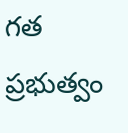గత ప్రభుత్వం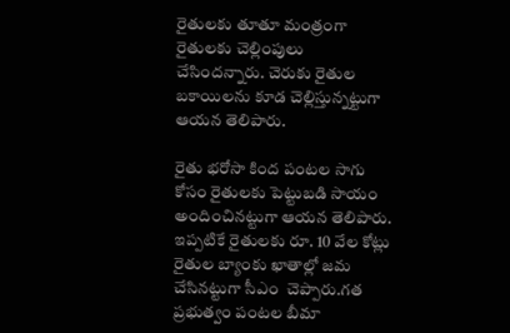రైతులకు తూతూ మంత్రంగా రైతులకు చెల్లింపులు చేసిందన్నారు. చెరుకు రైతుల బకాయిలను కూడ చెల్లిస్తున్నట్టుగా ఆయన తెలిపారు.

రైతు భరోసా కింద పంటల సాగు కోసం రైతులకు పెట్టుబడి సాయం అందించినట్టుగా ఆయన తెలిపారు. ఇప్పటికే రైతులకు రూ. 10 వేల కోట్లు రైతుల బ్యాంకు ఖాతాల్లో జమ చేసినట్టుగా సీఎం  చెప్పారు.గత ప్రభుత్వం పంటల బీమా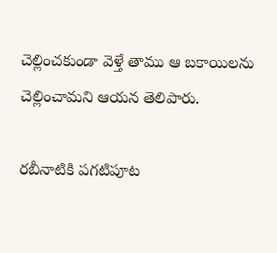చెల్లించకుండా వెళ్తే తాము ఆ బకాయిలను చెల్లించామని ఆయన తెలిపారు.

రబీనాటికి పగటిపూట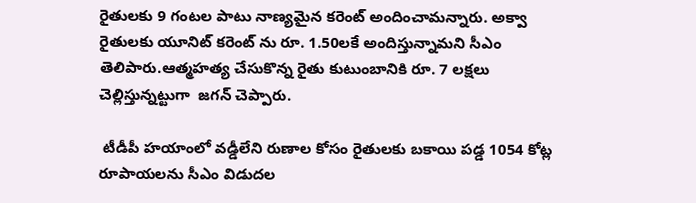రైతులకు 9 గంటల పాటు నాణ్యమైన కరెంట్ అందించామన్నారు. అక్వా రైతులకు యూనిట్ కరెంట్ ను రూ. 1.50లకే అందిస్తున్నామని సీఎం తెలిపారు.ఆత్మహత్య చేసుకొన్న రైతు కుటుంబానికి రూ. 7 లక్షలు చెల్లిస్తున్నట్టుగా  జగన్ చెప్పారు.

 టీడీపీ హయాంలో వడ్డీలేని రుణాల కోసం రైతులకు బకాయి పడ్డ 1054 కోట్ల రూపాయలను సీఎం విడుదల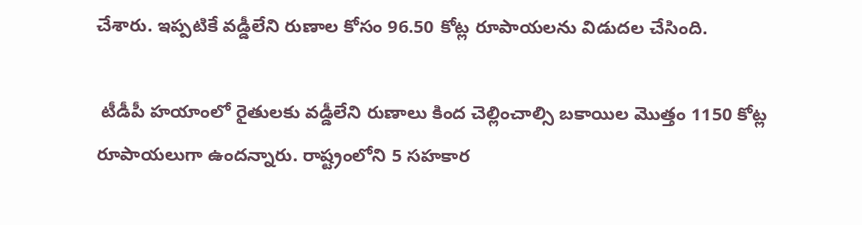చేశారు. ఇప్పటికే వడ్డీలేని రుణాల కోసం 96.50 కోట్ల రూపాయలను విడుదల చేసింది.

 టీడీపీ హయాంలో రైతులకు వడ్డీలేని రుణాలు కింద చెల్లించాల్సి బకాయిల మొత్తం 1150 కోట్ల రూపాయలుగా ఉందన్నారు. రాష్ట్రంలోని 5 సహకార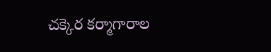చక్కెర కర్మాగారాల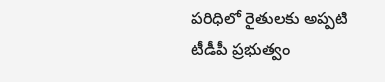పరిధిలో రైతులకు అప్పటి టీడీపీ ప్రభుత్వం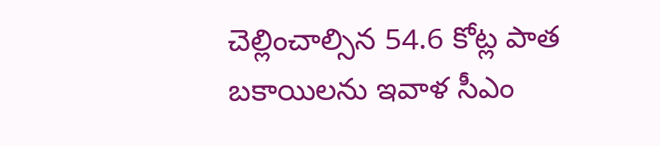చెల్లించాల్సిన 54.6 కోట్ల పాత బకాయిలను ఇవాళ సీఎం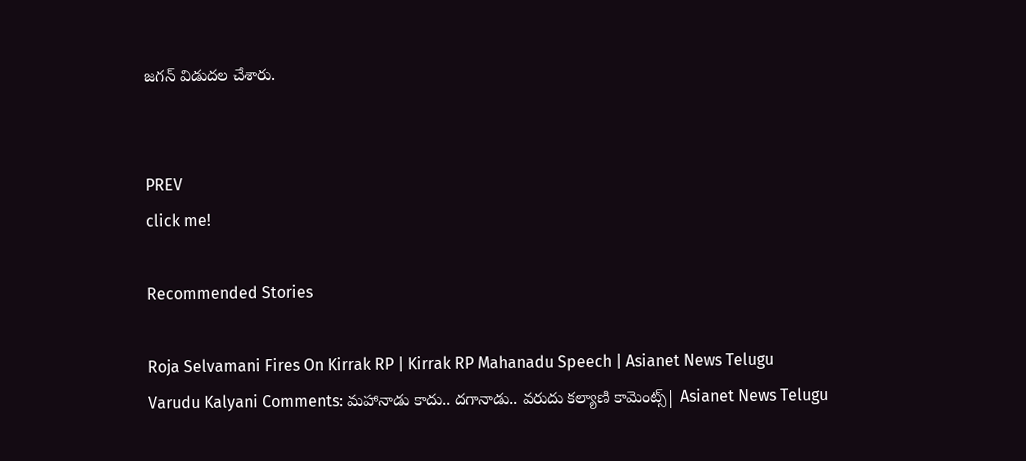జగన్ విడుదల చేశారు.


PREV
click me!

Recommended Stories

Roja Selvamani Fires On Kirrak RP | Kirrak RP Mahanadu Speech | Asianet News Telugu
Varudu Kalyani Comments: మహానాడు కాదు.. దగానాడు.. వరుదు కల్యాణి కామెంట్స్| Asianet News Telugu